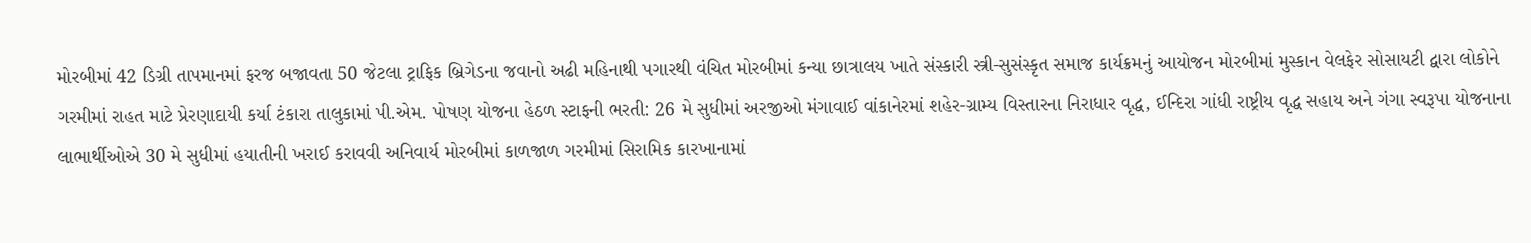મોરબીમાં 42 ડિગ્રી તાપમાનમાં ફરજ બજાવતા 50 જેટલા ટ્રાફિક બ્રિગેડના જવાનો અઢી મહિનાથી પગારથી વંચિત મોરબીમાં કન્યા છાત્રાલય ખાતે સંસ્કારી સ્ત્રી-સુસંસ્કૃત સમાજ કાર્યક્રમનું આયોજન મોરબીમાં મુસ્કાન વેલફેર સોસાયટી દ્વારા લોકોને ગરમીમાં રાહત માટે પ્રેરણાદાયી કર્યા ટંકારા તાલુકામાં પી.એમ. પોષણ યોજના હેઠળ સ્ટાફની ભરતી: 26 મે સુધીમાં અરજીઓ મંગાવાઈ વાંકાનેરમાં શહેર-ગ્રામ્ય વિસ્તારના નિરાધાર વૃદ્ધ, ઈન્દિરા ગાંધી રાષ્ટ્રીય વૃદ્ધ સહાય અને ગંગા સ્વરૂપા યોજનાના લાભાર્થીઓએ 30 મે સુધીમાં હયાતીની ખરાઈ કરાવવી અનિવાર્ય મોરબીમાં કાળજાળ ગરમીમાં સિરામિક કારખાનામાં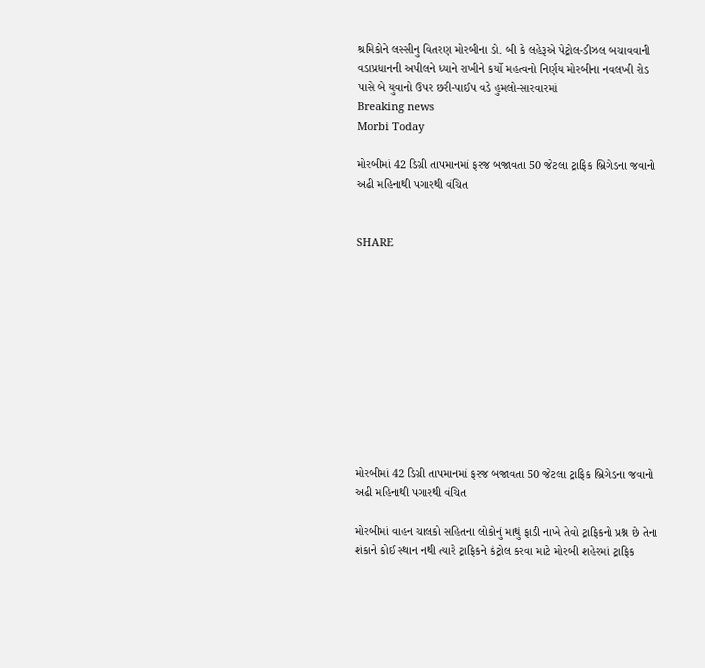શ્રમિકોને લસ્સીનુ વિતરણ મોરબીના ડો. બી કે લહેરૂએ પેટ્રોલ-ડીઝલ બચાવવાની વડાપ્રધાનની અપીલને ધ્યાને રાખીને કર્યો મહત્વનો નિર્ણય મોરબીના નવલખી રોડ પાસે બે યુવાનો ઉપર છરી-પાઈપ વડે હુમલો-સારવારમાં
Breaking news
Morbi Today

મોરબીમાં 42 ડિગ્રી તાપમાનમાં ફરજ બજાવતા 50 જેટલા ટ્રાફિક બ્રિગેડના જવાનો અઢી મહિનાથી પગારથી વંચિત


SHARE











મોરબીમાં 42 ડિગ્રી તાપમાનમાં ફરજ બજાવતા 50 જેટલા ટ્રાફિક બ્રિગેડના જવાનો અઢી મહિનાથી પગારથી વંચિત

મોરબીમાં વાહન ચાલકો સહિતના લોકોનું માથું ફાડી નાખે તેવો ટ્રાફિકનો પ્રશ્ન છે તેના શંકાને કોઈ સ્થાન નથી ત્યારે ટ્રાફિકને કંટ્રોલ કરવા માટે મોરબી શહેરમાં ટ્રાફિક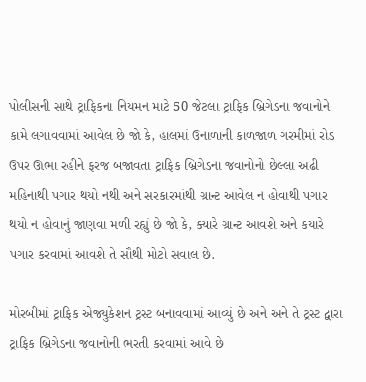પોલીસની સાથે ટ્રાફિકના નિયમન માટે 50 જેટલા ટ્રાફિક બ્રિગેડના જવાનોને કામે લગાવવામાં આવેલ છે જો કે, હાલમાં ઉનાળાની કાળજાળ ગરમીમાં રોડ ઉપર ઊભા રહીને ફરજ બજાવતા ટ્રાફિક બ્રિગેડના જવાનોનો છેલ્લા અઢી મહિનાથી પગાર થયો નથી અને સરકારમાંથી ગ્રાન્ટ આવેલ ન હોવાથી પગાર થયો ન હોવાનું જાણવા મળી રહ્યું છે જો કે, ક્યારે ગ્રાન્ટ આવશે અને કયારે પગાર કરવામાં આવશે તે સૌથી મોટો સવાલ છે.

મોરબીમાં ટ્રાફિક એજ્યુકેશન ટ્રસ્ટ બનાવવામાં આવ્યું છે અને અને તે ટ્રસ્ટ દ્વારા ટ્રાફિક બ્રિગેડના જવાનોની ભરતી કરવામાં આવે છે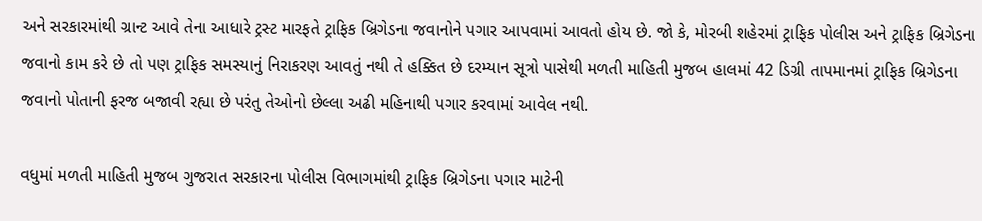અને સરકારમાંથી ગ્રાન્ટ આવે તેના આધારે ટ્રસ્ટ મારફતે ટ્રાફિક બ્રિગેડના જવાનોને પગાર આપવામાં આવતો હોય છે. જો કે, મોરબી શહેરમાં ટ્રાફિક પોલીસ અને ટ્રાફિક બ્રિગેડના જવાનો કામ કરે છે તો પણ ટ્રાફિક સમસ્યાનું નિરાકરણ આવતું નથી તે હક્કિત છે દરમ્યાન સૂત્રો પાસેથી મળતી માહિતી મુજબ હાલમાં 42 ડિગ્રી તાપમાનમાં ટ્રાફિક બ્રિગેડના જવાનો પોતાની ફરજ બજાવી રહ્યા છે પરંતુ તેઓનો છેલ્લા અઢી મહિનાથી પગાર કરવામાં આવેલ નથી.

વધુમાં મળતી માહિતી મુજબ ગુજરાત સરકારના પોલીસ વિભાગમાંથી ટ્રાફિક બ્રિગેડના પગાર માટેની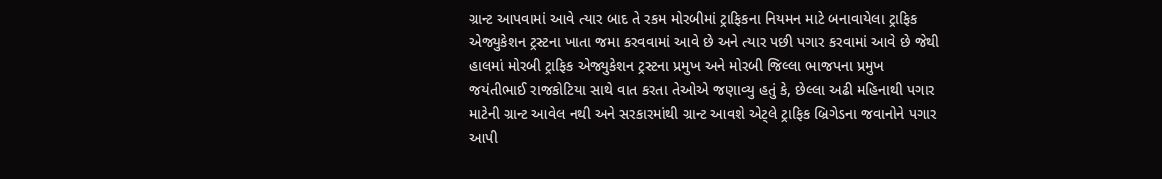ગ્રાન્ટ આપવામાં આવે ત્યાર બાદ તે રકમ મોરબીમાં ટ્રાફિકના નિયમન માટે બનાવાયેલા ટ્રાફિક એજ્યુકેશન ટ્રસ્ટના ખાતા જમા કરવવામાં આવે છે અને ત્યાર પછી પગાર કરવામાં આવે છે જેથી હાલમાં મોરબી ટ્રાફિક એજ્યુકેશન ટ્રસ્ટના પ્રમુખ અને મોરબી જિલ્લા ભાજપના પ્રમુખ જયંતીભાઈ રાજકોટિયા સાથે વાત કરતા તેઓએ જણાવ્યુ હતું કે, છેલ્લા અઢી મહિનાથી પગાર માટેની ગ્રાન્ટ આવેલ નથી અને સરકારમાંથી ગ્રાન્ટ આવશે એટ્લે ટ્રાફિક બ્રિગેડના જવાનોને પગાર આપી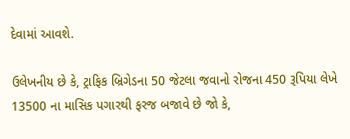દેવામાં આવશે.

ઉલેખનીય છે કે, ટ્રાફિક બ્રિગેડના 50 જેટલા જવાનો રોજના 450 રૂપિયા લેખે 13500 ના માસિક પગારથી ફરજ બજાવે છે જો કે,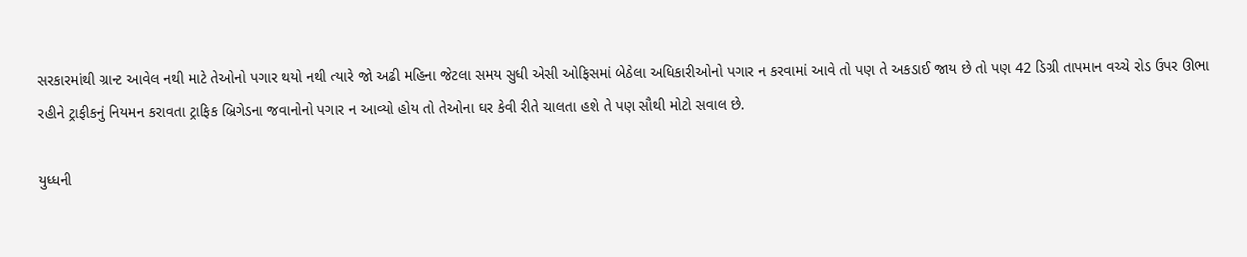સરકારમાંથી ગ્રાન્ટ આવેલ નથી માટે તેઓનો પગાર થયો નથી ત્યારે જો અઢી મહિના જેટલા સમય સુધી એસી ઓફિસમાં બેઠેલા અધિકારીઓનો પગાર ન કરવામાં આવે તો પણ તે અકડાઈ જાય છે તો પણ 42 ડિગ્રી તાપમાન વચ્ચે રોડ ઉપર ઊભા રહીને ટ્રાફીકનું નિયમન કરાવતા ટ્રાફિક બ્રિગેડના જવાનોનો પગાર ન આવ્યો હોય તો તેઓના ઘર કેવી રીતે ચાલતા હશે તે પણ સૌથી મોટો સવાલ છે.

યુધ્ધની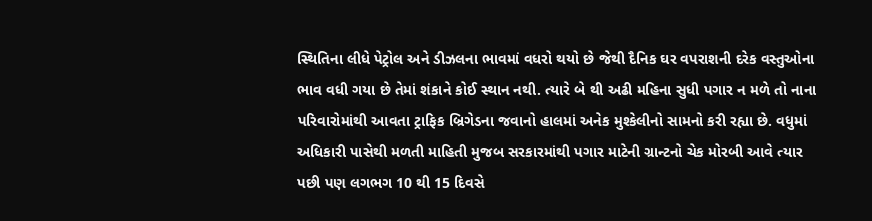સ્થિતિના લીધે પેટ્રોલ અને ડીઝલના ભાવમાં વધરો થયો છે જેથી દૈનિક ઘર વપરાશની દરેક વસ્તુઓના ભાવ વધી ગયા છે તેમાં શંકાને કોઈ સ્થાન નથી. ત્યારે બે થી અઢી મહિના સુધી પગાર ન મળે તો નાના પરિવારોમાંથી આવતા ટ્રાફિક બ્રિગેડના જવાનો હાલમાં અનેક મુશ્કેલીનો સામનો કરી રહ્યા છે. વધુમાં અધિકારી પાસેથી મળતી માહિતી મુજબ સરકારમાંથી પગાર માટેની ગ્રાન્ટનો ચેક મોરબી આવે ત્યાર પછી પણ લગભગ 10 થી 15 દિવસે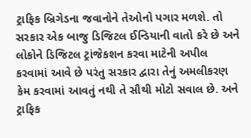ટ્રાફિક બ્રિગેડના જવાનોને તેઓનો પગાર મળશે. તો સરકાર એક બાજુ ડિજિટલ ઈન્ડિયાની વાતો કરે છે અને લોકોને ડિજિટલ ટ્રાંજેકશન કરવા માટેની અપીલ કરવામાં આવે છે પરંતુ સરકાર દ્વારા તેનું અમલીકરણ કેમ કરવામાં આવતું નથી તે સૌથી મોટો સવાલ છે. અને ટ્રાફિક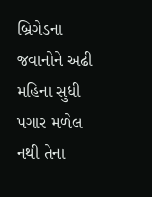બ્રિગેડના જવાનોને અઢી મહિના સુધી પગાર મળેલ નથી તેના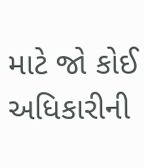માટે જો કોઈ અધિકારીની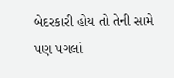બેદરકારી હોય તો તેની સામે પણ પગલાં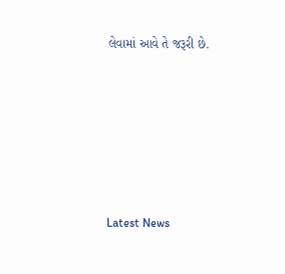લેવામાં આવે તે જરૂરી છે.






Latest News